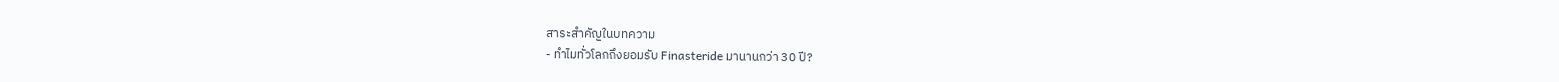สาระสำคัญในบทความ
- ทำไมทั่วโลกถึงยอมรับ Finasteride มานานกว่า 30 ปี?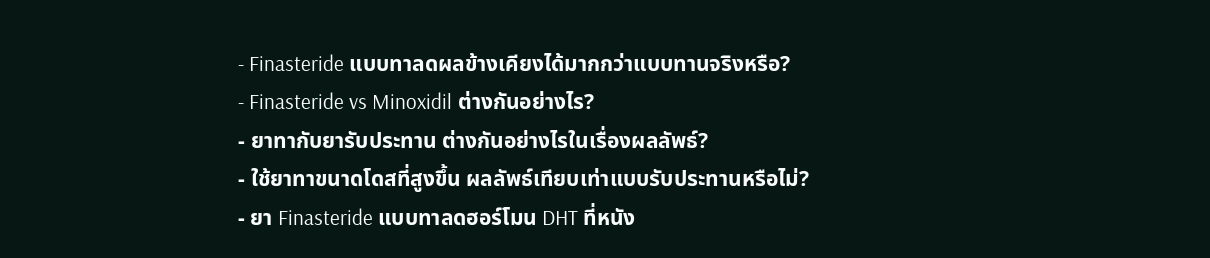- Finasteride แบบทาลดผลข้างเคียงได้มากกว่าแบบทานจริงหรือ?
- Finasteride vs Minoxidil ต่างกันอย่างไร?
- ยาทากับยารับประทาน ต่างกันอย่างไรในเรื่องผลลัพธ์?
- ใช้ยาทาขนาดโดสที่สูงขึ้น ผลลัพธ์เทียบเท่าแบบรับประทานหรือไม่?
- ยา Finasteride แบบทาลดฮอร์โมน DHT ที่หนัง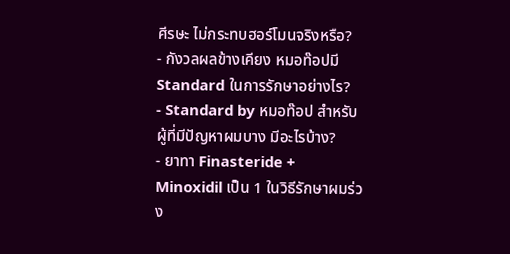ศีรษะ ไม่กระทบฮอร์โมนจริงหรือ?
- กังวลผลข้างเคียง หมอท๊อปมี Standard ในการรักษาอย่างไร?
- Standard by หมอท๊อป สำหรับผู้ที่มีปัญหาผมบาง มีอะไรบ้าง?
- ยาทา Finasteride + Minoxidil เป็น 1 ในวิธีรักษาผมร่วง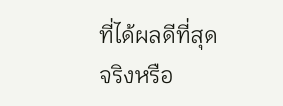ที่ได้ผลดีที่สุดจริงหรือ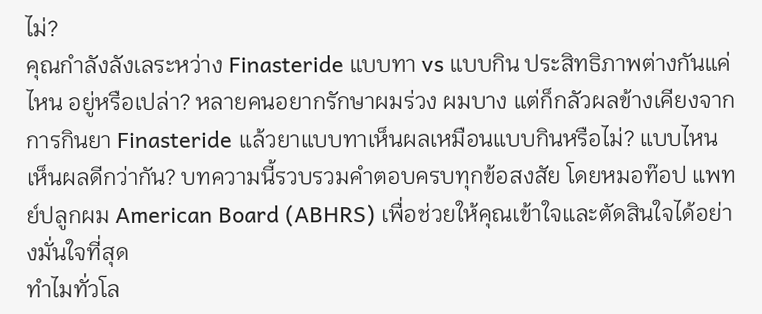ไม่?
คุณกำลังลังเลระหว่าง Finasteride แบบทา vs แบบกิน ประสิทธิภาพต่างกันแค่ไหน อยู่หรือเปล่า? หลายคนอยากรักษาผมร่วง ผมบาง แต่ก็กลัวผลข้างเคียงจากการกินยา Finasteride แล้วยาแบบทาเห็นผลเหมือนแบบกินหรือไม่? แบบไหนเห็นผลดีกว่ากัน? บทความนี้รวบรวมคำตอบครบทุกข้อสงสัย โดยหมอท๊อป แพทย์ปลูกผม American Board (ABHRS) เพื่อช่วยให้คุณเข้าใจและตัดสินใจได้อย่างมั่นใจที่สุด
ทำไมทั่วโล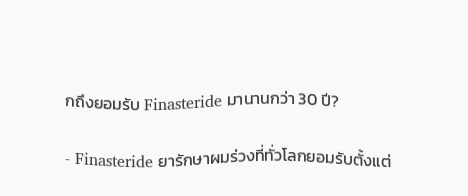กถึงยอมรับ Finasteride มานานกว่า 30 ปี?

- Finasteride ยารักษาผมร่วงที่ทั่วโลกยอมรับตั้งแต่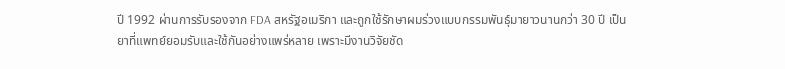ปี 1992 ผ่านการรับรองจาก FDA สหรัฐอเมริกา และถูกใช้รักษาผมร่วงแบบกรรมพันธุ์มายาวนานกว่า 30 ปี เป็นยาที่แพทย์ยอมรับและใช้กันอย่างแพร่หลาย เพราะมีงานวิจัยชัด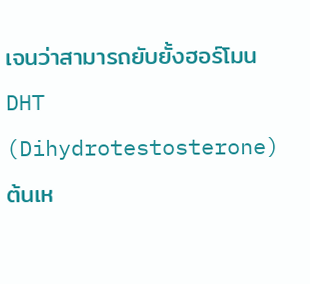เจนว่าสามารถยับยั้งฮอร์โมน DHT (Dihydrotestosterone) ต้นเห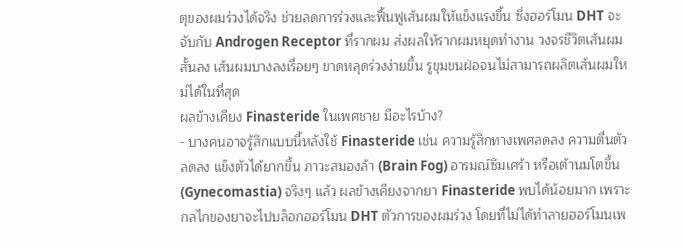ตุของผมร่วงได้จริง ช่วยลดการร่วงและฟื้นฟูเส้นผมให้แข็งแรงขึ้น ซึ่งฮอร์โมน DHT จะจับกับ Androgen Receptor ที่รากผม ส่งผลให้รากผมหยุดทำงาน วงจรชีวิตเส้นผมสั้นลง เส้นผมบางลงเรื่อยๆ ขาดหลุดร่วงง่ายขึ้น รูขุมขนฝ่อจนไม่สามารถผลิตเส้นผมใหม่ได้ในที่สุด
ผลข้างเคียง Finasteride ในเพศชาย มีอะไรบ้าง?
- บางคนอาจรู้สึกแบบนี้หลังใช้ Finasteride เช่น ความรู้สึกทางเพศลดลง ความตื่นตัวลดลง แข็งตัวได้ยากขึ้น ภาวะสมองล้า (Brain Fog) อารมณ์ซึมเศร้า หรือเต้านมโตขึ้น (Gynecomastia) จริงๆ แล้ว ผลข้างเคียงจากยา Finasteride พบได้น้อยมาก เพราะกลไกของยาจะไปบล็อกฮอร์โมน DHT ตัวการของผมร่วง โดยที่ไม่ได้ทำลายฮอร์โมนเพ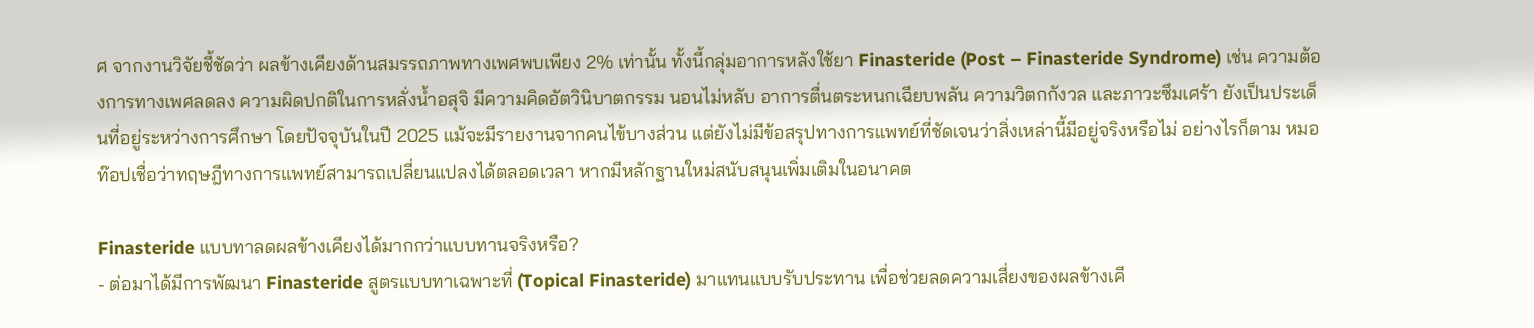ศ จากงานวิจัยชี้ชัดว่า ผลข้างเคียงด้านสมรรถภาพทางเพศพบเพียง 2% เท่านั้น ทั้งนี้กลุ่มอาการหลังใช้ยา Finasteride (Post – Finasteride Syndrome) เช่น ความต้องการทางเพศลดลง ความผิดปกติในการหลั่งน้ำอสุจิ มีความคิดอัตวินิบาตกรรม นอนไม่หลับ อาการตื่นตระหนกเฉียบพลัน ความวิตกกังวล และภาวะซึมเศร้า ยังเป็นประเด็นที่อยู่ระหว่างการศึกษา โดยปัจจุบันในปี 2025 แม้จะมีรายงานจากคนไข้บางส่วน แต่ยังไม่มีข้อสรุปทางการแพทย์ที่ชัดเจนว่าสิ่งเหล่านี้มีอยู่จริงหรือไม่ อย่างไรก็ตาม หมอท๊อปเชื่อว่าทฤษฎีทางการแพทย์สามารถเปลี่ยนแปลงได้ตลอดเวลา หากมีหลักฐานใหม่สนับสนุนเพิ่มเติมในอนาคต

Finasteride แบบทาลดผลข้างเคียงได้มากกว่าแบบทานจริงหรือ?
- ต่อมาได้มีการพัฒนา Finasteride สูตรแบบทาเฉพาะที่ (Topical Finasteride) มาแทนแบบรับประทาน เพื่อช่วยลดความเสี่ยงของผลข้างเคี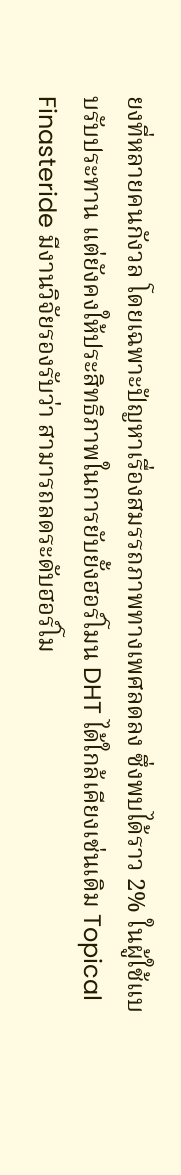ยงที่หลายคนกังวล โดยเฉพาะปัญหาเรื่องสมรรถภาพทางเพศลดลง ซึ่งพบได้ราว 2% ในผู้ใช้แบบรับประทาน แต่ยังคงให้ประสิทธิภาพในการยับยั้งฮอร์โมน DHT ได้ใกล้เคียงเช่นเดิม Topical Finasteride มีงานวิจัยรองรับว่า สามารถลดระดับฮอร์โม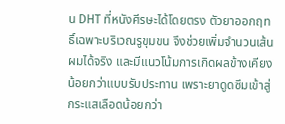น DHT ที่หนังศีรษะได้โดยตรง ตัวยาออกฤทธิ์เฉพาะบริเวณรูขุมขน จึงช่วยเพิ่มจำนวนเส้นผมได้จริง และมีแนวโน้มการเกิดผลข้างเคียงน้อยกว่าแบบรับประทาน เพราะยาดูดซึมเข้าสู่กระแสเลือดน้อยกว่า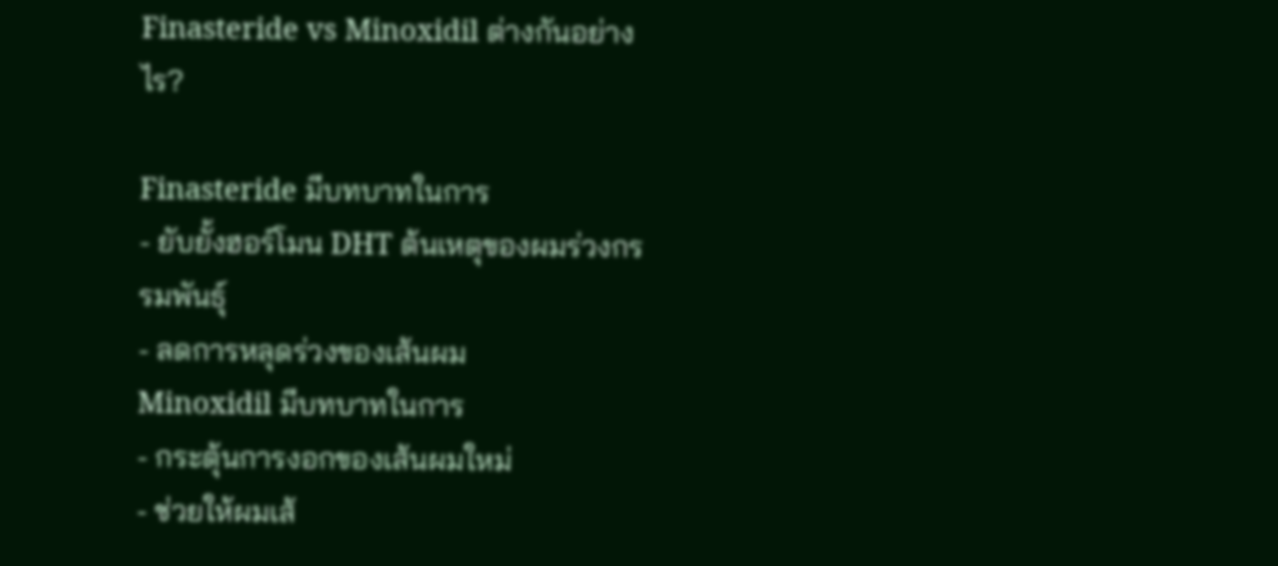Finasteride vs Minoxidil ต่างกันอย่างไร?

Finasteride มีบทบาทในการ
- ยับยั้งฮอร์โมน DHT ต้นเหตุของผมร่วงกรรมพันธุ์
- ลดการหลุดร่วงของเส้นผม
Minoxidil มีบทบาทในการ
- กระตุ้นการงอกของเส้นผมใหม่
- ช่วยให้ผมเส้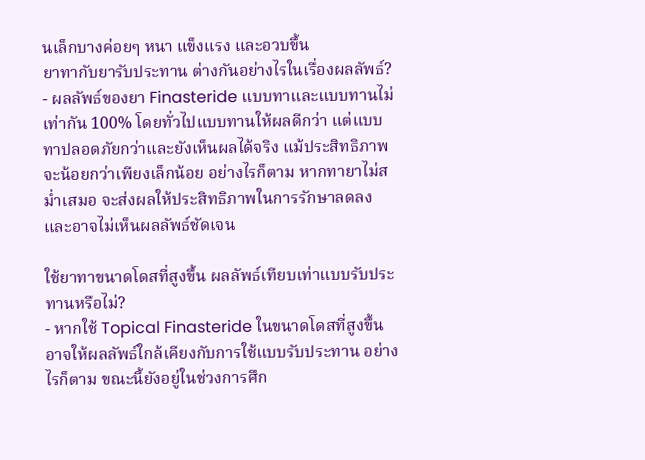นเล็กบางค่อยๆ หนา แข็งแรง และอวบขึ้น
ยาทากับยารับประทาน ต่างกันอย่างไรในเรื่องผลลัพธ์?
- ผลลัพธ์ของยา Finasteride แบบทาและแบบทานไม่เท่ากัน 100% โดยทั่วไปแบบทานให้ผลดีกว่า แต่แบบทาปลอดภัยกว่าและยังเห็นผลได้จริง แม้ประสิทธิภาพจะน้อยกว่าเพียงเล็กน้อย อย่างไรก็ตาม หากทายาไม่สม่ำเสมอ จะส่งผลให้ประสิทธิภาพในการรักษาลดลง และอาจไม่เห็นผลลัพธ์ชัดเจน

ใช้ยาทาขนาดโดสที่สูงขึ้น ผลลัพธ์เทียบเท่าแบบรับประทานหรือไม่?
- หากใช้ Topical Finasteride ในขนาดโดสที่สูงขึ้น อาจให้ผลลัพธ์ใกล้เคียงกับการใช้แบบรับประทาน อย่างไรก็ตาม ขณะนี้ยังอยู่ในช่วงการศึก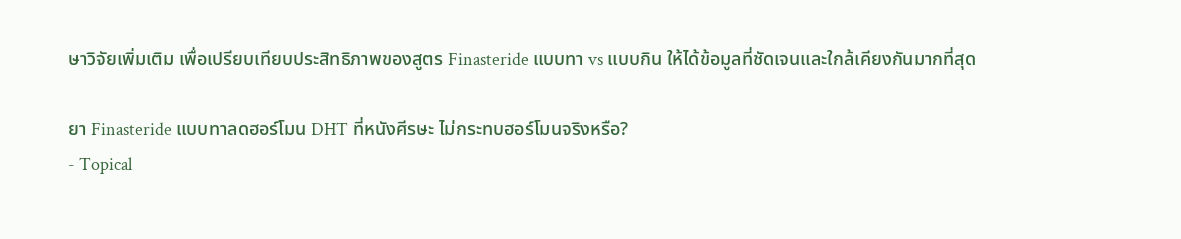ษาวิจัยเพิ่มเติม เพื่อเปรียบเทียบประสิทธิภาพของสูตร Finasteride แบบทา vs แบบกิน ให้ได้ข้อมูลที่ชัดเจนและใกล้เคียงกันมากที่สุด

ยา Finasteride แบบทาลดฮอร์โมน DHT ที่หนังศีรษะ ไม่กระทบฮอร์โมนจริงหรือ?
- Topical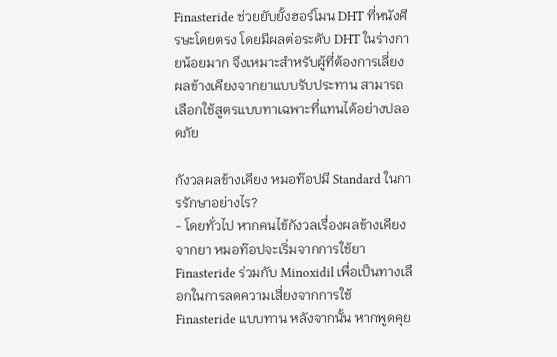Finasteride ช่วยยับยั้งฮอร์โมน DHT ที่หนังศีรษะโดยตรง โดยมีผลต่อระดับ DHT ในร่างกายน้อยมาก จึงเหมาะสำหรับผู้ที่ต้องการเลี่ยงผลข้างเคียงจากยาแบบรับประทาน สามารถเลือกใช้สูตรแบบทาเฉพาะที่แทนได้อย่างปลอดภัย

กังวลผลข้างเคียง หมอท๊อปมี Standard ในการรักษาอย่างไร?
- โดยทั่วไป หากคนไข้กังวลเรื่องผลข้างเคียงจากยา หมอท๊อปจะเริ่มจากการใช้ยา Finasteride ร่วมกับ Minoxidil เพื่อเป็นทางเลือกในการลดความเสี่ยงจากการใช้ Finasteride แบบทาน หลังจากนั้น หากพูดคุย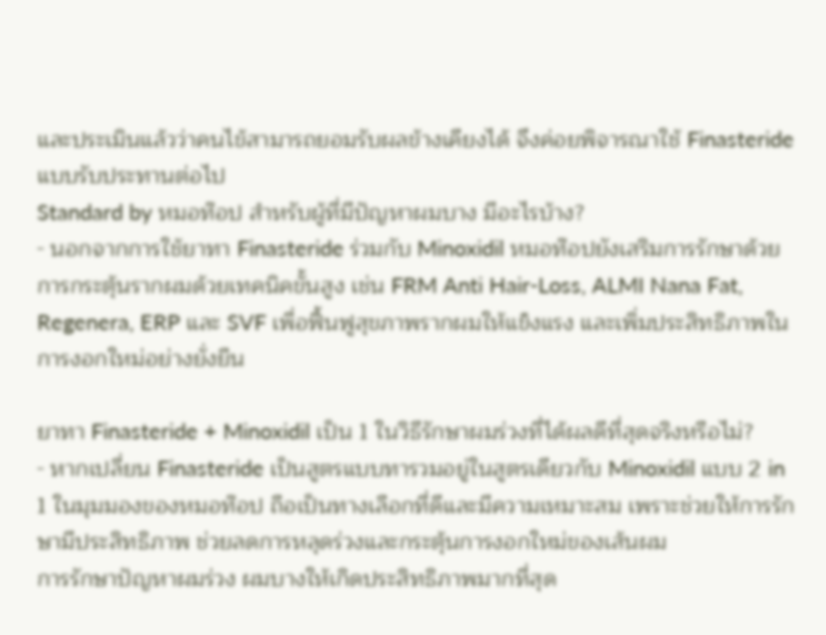และประเมินแล้วว่าคนไข้สามารถยอมรับผลข้างเคียงได้ จึงค่อยพิจารณาใช้ Finasteride แบบรับประทานต่อไป
Standard by หมอท๊อป สำหรับผู้ที่มีปัญหาผมบาง มีอะไรบ้าง?
- นอกจากการใช้ยาทา Finasteride ร่วมกับ Minoxidil หมอท๊อปยังเสริมการรักษาด้วยการกระตุ้นรากผมด้วยเทคนิคขั้นสูง เช่น FRM Anti Hair-Loss, ALMI Nana Fat, Regenera, ERP และ SVF เพื่อฟื้นฟูสุขภาพรากผมให้แข็งแรง และเพิ่มประสิทธิภาพในการงอกใหม่อย่างยั่งยืน

ยาทา Finasteride + Minoxidil เป็น 1 ในวิธีรักษาผมร่วงที่ได้ผลดีที่สุดจริงหรือไม่?
- หากเปลี่ยน Finasteride เป็นสูตรแบบทารวมอยู่ในสูตรเดียวกับ Minoxidil แบบ 2 in 1 ในมุมมองของหมอท๊อป ถือเป็นทางเลือกที่ดีและมีความเหมาะสม เพราะช่วยให้การรักษามีประสิทธิภาพ ช่วยลดการหลุดร่วงและกระตุ้นการงอกใหม่ของเส้นผม
การรักษาปัญหาผมร่วง ผมบางให้เกิดประสิทธิภาพมากที่สุด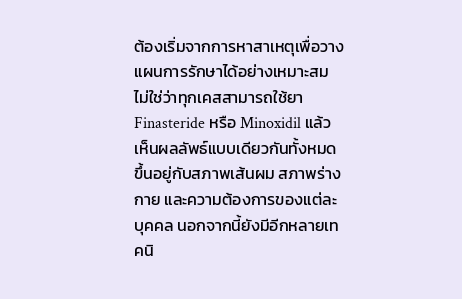ต้องเริ่มจากการหาสาเหตุเพื่อวางแผนการรักษาได้อย่างเหมาะสม ไม่ใช่ว่าทุกเคสสามารถใช้ยา Finasteride หรือ Minoxidil แล้วเห็นผลลัพธ์แบบเดียวกันทั้งหมด ขึ้นอยู่กับสภาพเส้นผม สภาพร่างกาย และความต้องการของแต่ละบุคคล นอกจากนี้ยังมีอีกหลายเทคนิ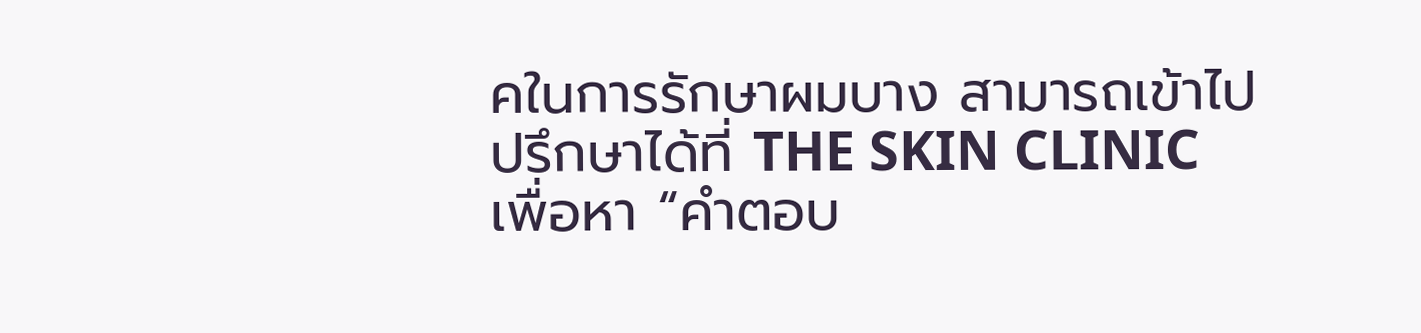คในการรักษาผมบาง สามารถเข้าไปปรึกษาได้ที่ THE SKIN CLINIC เพื่อหา “คำตอบ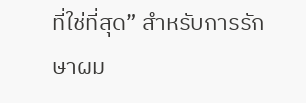ที่ใช่ที่สุด” สำหรับการรักษาผม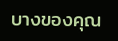บางของคุณ